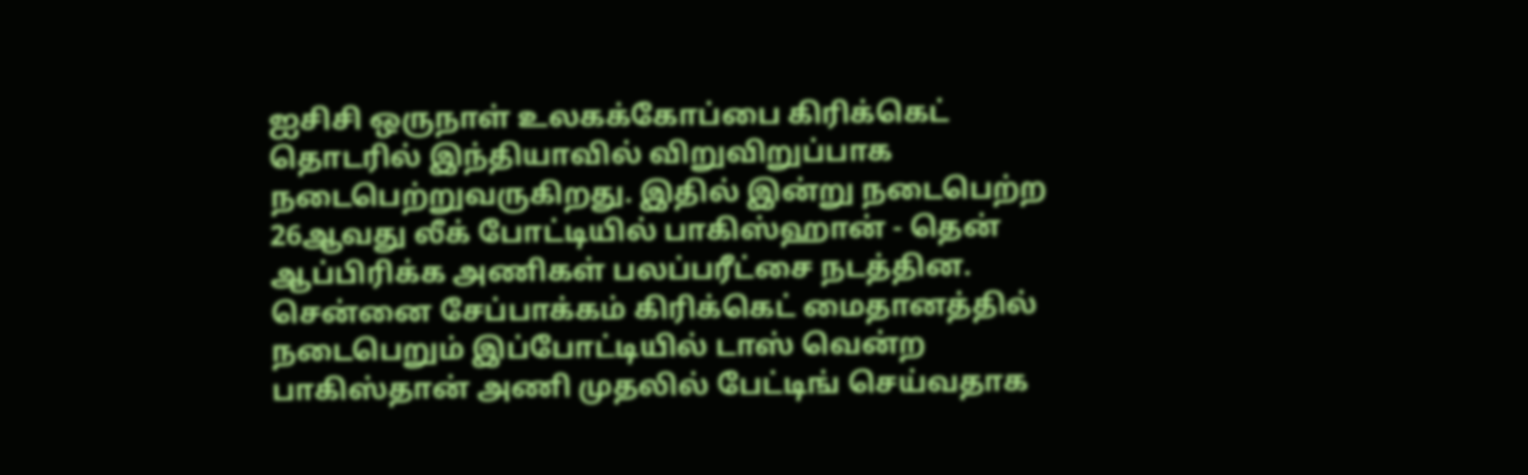ஐசிசி ஒருநாள் உலகக்கோப்பை கிரிக்கெட் தொடரில் இந்தியாவில் விறுவிறுப்பாக நடைபெற்றுவருகிறது. இதில் இன்று நடைபெற்ற 26ஆவது லீக் போட்டியில் பாகிஸ்ஹான் - தென் ஆப்பிரிக்க அணிகள் பலப்பரீட்சை நடத்தின. சென்னை சேப்பாக்கம் கிரிக்கெட் மைதானத்தில் நடைபெறும் இப்போட்டியில் டாஸ் வென்ற பாகிஸ்தான் அணி முதலில் பேட்டிங் செய்வதாக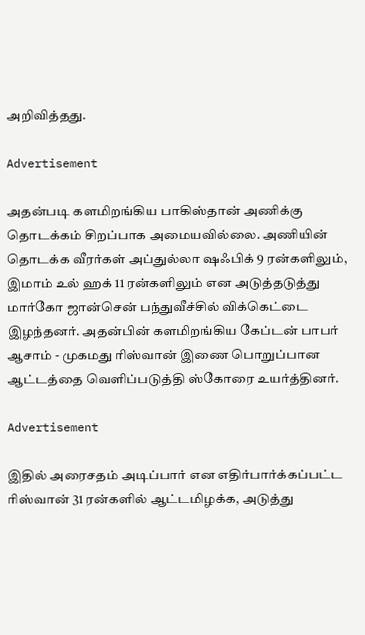அறிவித்தது.

Advertisement

அதன்படி களமிறங்கிய பாகிஸ்தான் அணிக்கு தொடக்கம் சிறப்பாக அமையவில்லை. அணியின் தொடக்க வீரர்கள் அப்துல்லா ஷஃபிக் 9 ரன்களிலும், இமாம் உல் ஹக் 11 ரன்களிலும் என அடுத்தடுத்து மார்கோ ஜான்சென் பந்துவீச்சில் விக்கெட்டை இழந்தனர். அதன்பின் களமிறங்கிய கேப்டன் பாபர் ஆசாம் - முகமது ரிஸ்வான் இணை பொறுப்பான ஆட்டத்தை வெளிப்படுத்தி ஸ்கோரை உயர்த்தினர்.

Advertisement

இதில் அரைசதம் அடிப்பார் என எதிர்பார்க்கப்பட்ட ரிஸ்வான் 31 ரன்களில் ஆட்டமிழக்க, அடுத்து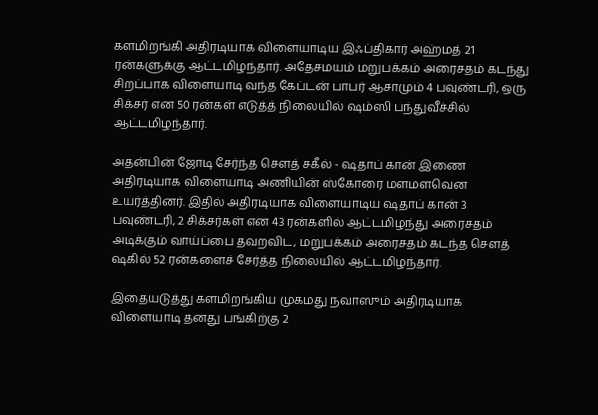களமிறங்கி அதிரடியாக விளையாடிய இஃப்திகார் அஹ்மத் 21 ரன்களுக்கு ஆட்டமிழந்தார். அதேசமயம் மறுபக்கம் அரைசதம் கடந்து சிறப்பாக விளையாடி வந்த கேப்டன் பாபர் ஆசாமும் 4 பவுண்டரி, ஒரு சிக்சர் என 50 ரன்கள் எடுத்த் நிலையில் ஷம்ஸி பந்துவீச்சில் ஆட்டமிழந்தார்.

அதன்பின் ஜோடி சேர்ந்த சௌத் சகீல் - ஷதாப் கான் இணை அதிரடியாக விளையாடி அணியின் ஸ்கோரை மளமளவென உயர்த்தினர். இதில் அதிரடியாக விளையாடிய ஷதாப் கான் 3 பவுண்டரி, 2 சிக்சர்கள் என 43 ரன்களில் ஆட்டமிழந்து அரைசதம் அடிக்கும் வாய்ப்பை தவறவிட, மறுபக்கம் அரைசதம் கடந்த சௌத் ஷகில் 52 ரன்களைச் சேர்த்த நிலையில் ஆட்டமிழந்தார்.

இதையடுத்து களமிறங்கிய முகமது நவாஸும் அதிரடியாக விளையாடி தனது பங்கிற்கு 2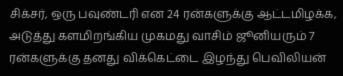சிக்சர், ஒரு பவுண்டரி என 24 ரன்களுக்கு ஆட்டமிழக்க, அடுத்து களமிறங்கிய முகமது வாசிம் ஜூனியரும் 7 ரன்களுக்கு தனது விக்கெட்டை இழந்து பெவிலியன்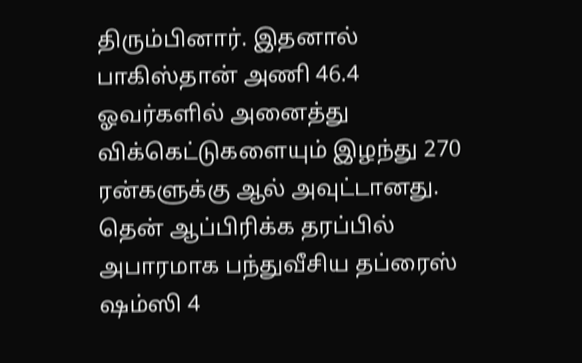திரும்பினார். இதனால் பாகிஸ்தான் அணி 46.4 ஓவர்களில் அனைத்து விக்கெட்டுகளையும் இழந்து 270 ரன்களுக்கு ஆல் அவுட்டானது. தென் ஆப்பிரிக்க தரப்பில் அபாரமாக பந்துவீசிய தப்ரைஸ் ஷம்ஸி 4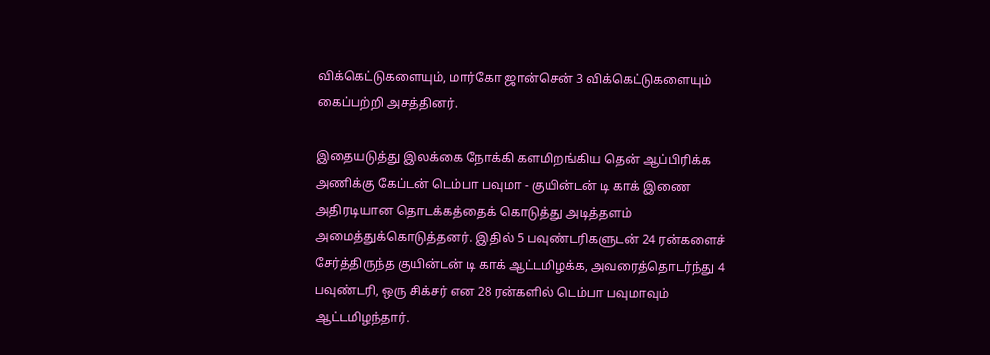விக்கெட்டுகளையும், மார்கோ ஜான்சென் 3 விக்கெட்டுகளையும் கைப்பற்றி அசத்தினர்.

இதையடுத்து இலக்கை நோக்கி களமிறங்கிய தென் ஆப்பிரிக்க அணிக்கு கேப்டன் டெம்பா பவுமா - குயின்டன் டி காக் இணை அதிரடியான தொடக்கத்தைக் கொடுத்து அடித்தளம் அமைத்துக்கொடுத்தனர். இதில் 5 பவுண்டரிகளுடன் 24 ரன்களைச் சேர்த்திருந்த குயின்டன் டி காக் ஆட்டமிழக்க, அவரைத்தொடர்ந்து 4 பவுண்டரி, ஒரு சிக்சர் என 28 ரன்களில் டெம்பா பவுமாவும் ஆட்டமிழந்தார்.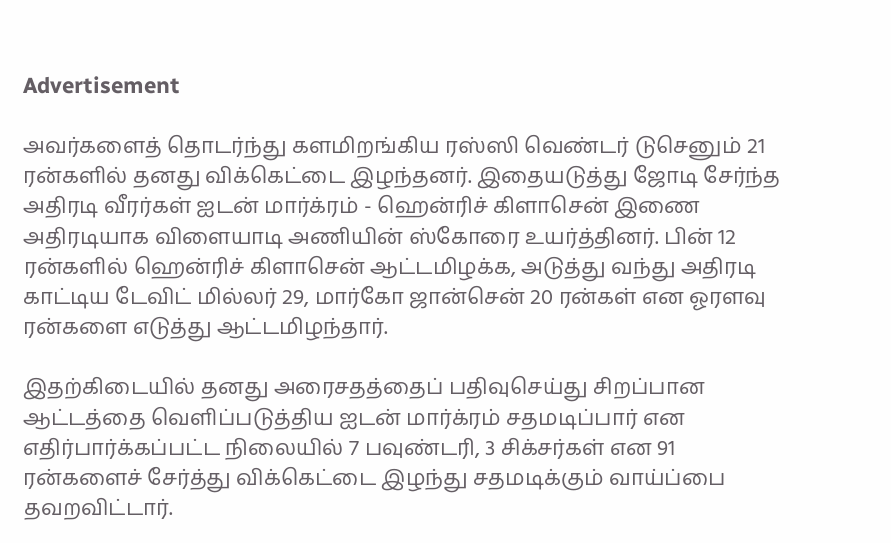Advertisement

அவர்களைத் தொடர்ந்து களமிறங்கிய ரஸ்ஸி வெண்டர் டுசெனும் 21 ரன்களில் தனது விக்கெட்டை இழந்தனர். இதையடுத்து ஜோடி சேர்ந்த அதிரடி வீரர்கள் ஐடன் மார்க்ரம் - ஹென்ரிச் கிளாசென் இணை அதிரடியாக விளையாடி அணியின் ஸ்கோரை உயர்த்தினர். பின் 12 ரன்களில் ஹென்ரிச் கிளாசென் ஆட்டமிழக்க, அடுத்து வந்து அதிரடி காட்டிய டேவிட் மில்லர் 29, மார்கோ ஜான்சென் 20 ரன்கள் என ஓரளவு ரன்களை எடுத்து ஆட்டமிழந்தார்.

இதற்கிடையில் தனது அரைசதத்தைப் பதிவுசெய்து சிறப்பான ஆட்டத்தை வெளிப்படுத்திய ஐடன் மார்க்ரம் சதமடிப்பார் என எதிர்பார்க்கப்பட்ட நிலையில் 7 பவுண்டரி, 3 சிக்சர்கள் என 91 ரன்களைச் சேர்த்து விக்கெட்டை இழந்து சதமடிக்கும் வாய்ப்பை தவறவிட்டார்.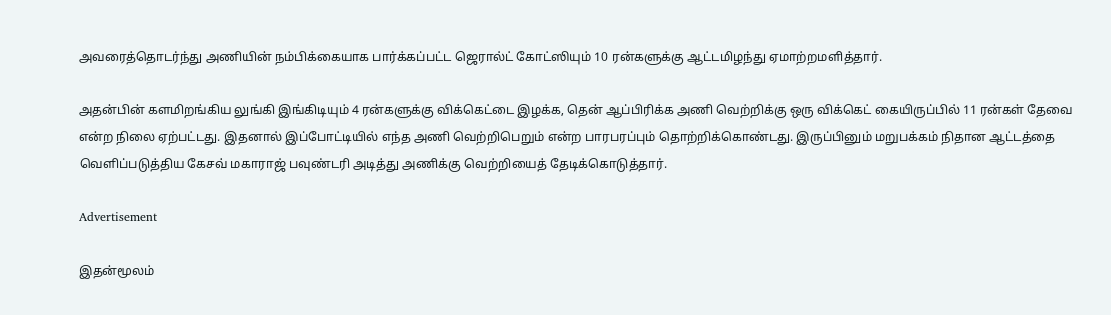அவரைத்தொடர்ந்து அணியின் நம்பிக்கையாக பார்க்கப்பட்ட ஜெரால்ட் கோட்ஸியும் 10 ரன்களுக்கு ஆட்டமிழந்து ஏமாற்றமளித்தார்.

அதன்பின் களமிறங்கிய லுங்கி இங்கிடியும் 4 ரன்களுக்கு விக்கெட்டை இழக்க, தென் ஆப்பிரிக்க அணி வெற்றிக்கு ஒரு விக்கெட் கையிருப்பில் 11 ரன்கள் தேவை என்ற நிலை ஏற்பட்டது. இதனால் இப்போட்டியில் எந்த அணி வெற்றிபெறும் என்ற பாரபரப்பும் தொற்றிக்கொண்டது. இருப்பினும் மறுபக்கம் நிதான ஆட்டத்தை வெளிப்படுத்திய கேசவ் மகாராஜ் பவுண்டரி அடித்து அணிக்கு வெற்றியைத் தேடிக்கொடுத்தார்.

Advertisement

இதன்மூலம்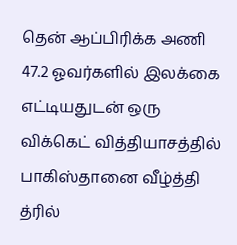தென் ஆப்பிரிக்க அணி 47.2 ஓவர்களில் இலக்கை எட்டியதுடன் ஒரு விக்கெட் வித்தியாசத்தில் பாகிஸ்தானை வீழ்த்தி த்ரில்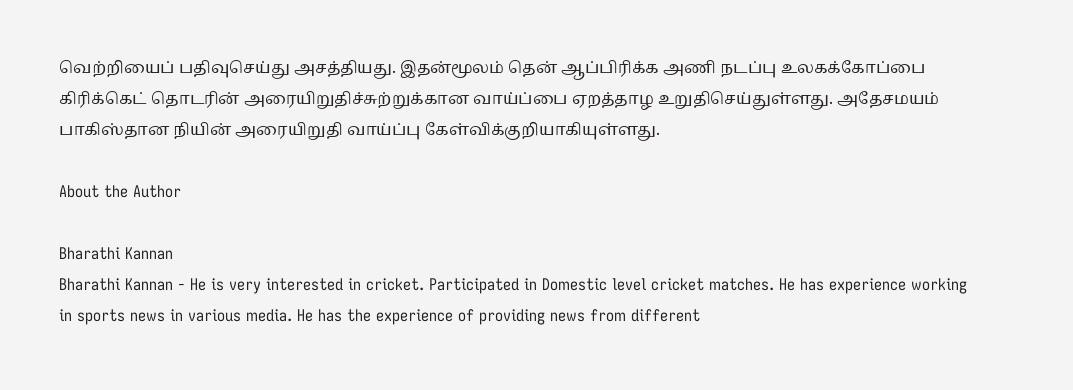வெற்றியைப் பதிவுசெய்து அசத்தியது. இதன்மூலம் தென் ஆப்பிரிக்க அணி நடப்பு உலகக்கோப்பை கிரிக்கெட் தொடரின் அரையிறுதிச்சுற்றுக்கான வாய்ப்பை ஏறத்தாழ உறுதிசெய்துள்ளது. அதேசமயம் பாகிஸ்தான நியின் அரையிறுதி வாய்ப்பு கேள்விக்குறியாகியுள்ளது.

About the Author

Bharathi Kannan
Bharathi Kannan - He is very interested in cricket. Participated in Domestic level cricket matches. He has experience working in sports news in various media. He has the experience of providing news from different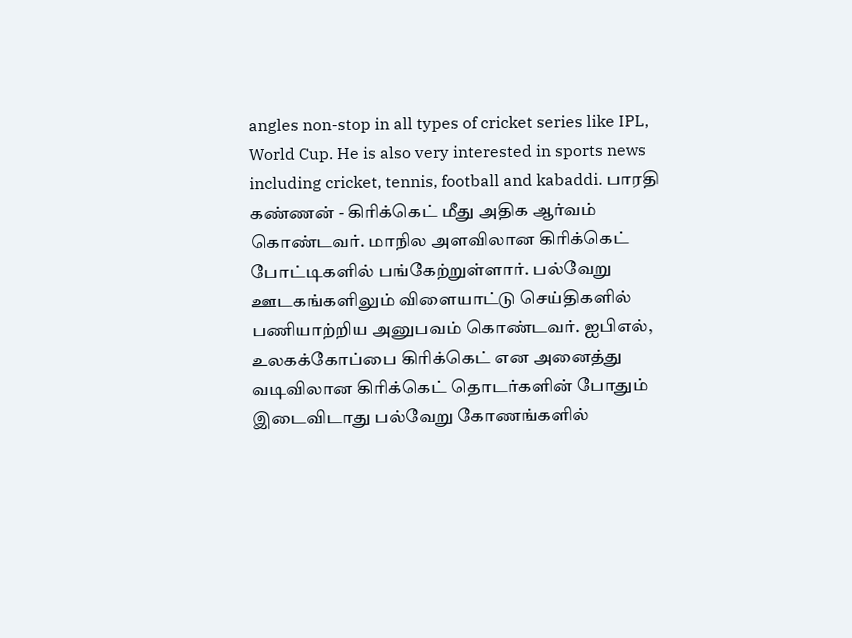angles non-stop in all types of cricket series like IPL, World Cup. He is also very interested in sports news including cricket, tennis, football and kabaddi. பாரதி கண்ணன் - கிரிக்கெட் மீது அதிக ஆர்வம் கொண்டவர். மாநில அளவிலான கிரிக்கெட் போட்டிகளில் பங்கேற்றுள்ளார். பல்வேறு ஊடகங்களிலும் விளையாட்டு செய்திகளில் பணியாற்றிய அனுபவம் கொண்டவர். ஐபிஎல், உலகக்கோப்பை கிரிக்கெட் என அனைத்து வடிவிலான கிரிக்கெட் தொடர்களின் போதும் இடைவிடாது பல்வேறு கோணங்களில்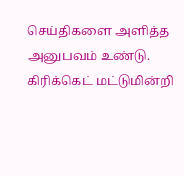செய்திகளை அளித்த அனுபவம் உண்டு. கிரிக்கெட் மட்டுமின்றி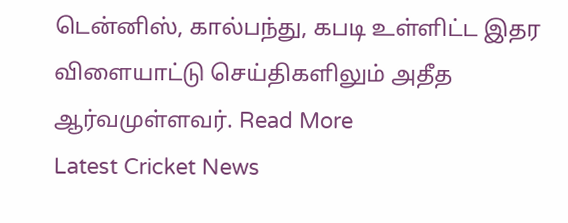டென்னிஸ், கால்பந்து, கபடி உள்ளிட்ட இதர விளையாட்டு செய்திகளிலும் அதீத ஆர்வமுள்ளவர். Read More
Latest Cricket News